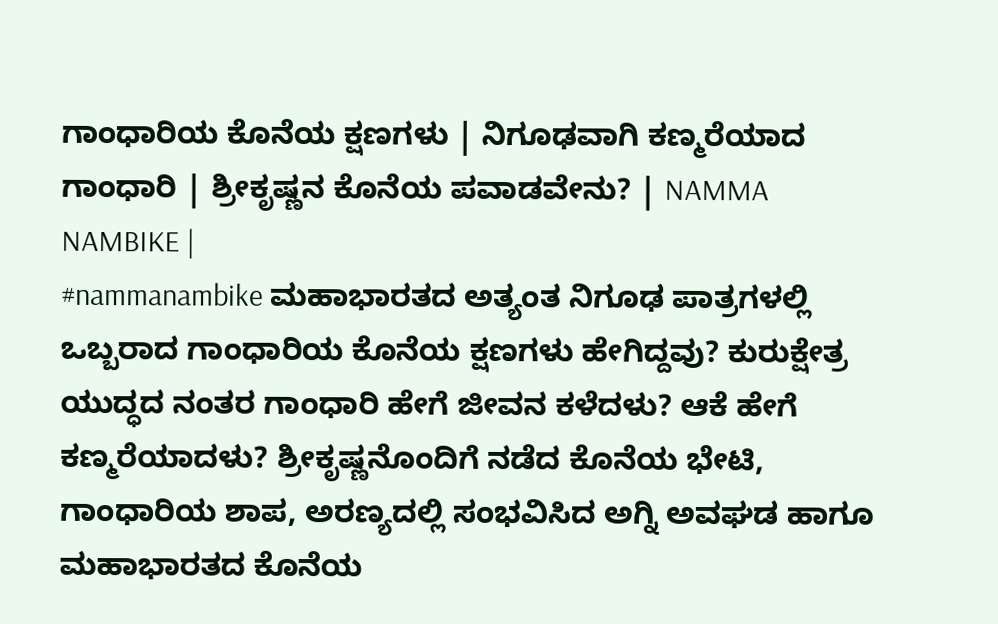ಗಾಂಧಾರಿಯ ಕೊನೆಯ ಕ್ಷಣಗಳು | ನಿಗೂಢವಾಗಿ ಕಣ್ಮರೆಯಾದ ಗಾಂಧಾರಿ | ಶ್ರೀಕೃಷ್ಣನ ಕೊನೆಯ ಪವಾಡವೇನು? | NAMMA NAMBIKE |
#nammanambike ಮಹಾಭಾರತದ ಅತ್ಯಂತ ನಿಗೂಢ ಪಾತ್ರಗಳಲ್ಲಿ ಒಬ್ಬರಾದ ಗಾಂಧಾರಿಯ ಕೊನೆಯ ಕ್ಷಣಗಳು ಹೇಗಿದ್ದವು? ಕುರುಕ್ಷೇತ್ರ ಯುದ್ಧದ ನಂತರ ಗಾಂಧಾರಿ ಹೇಗೆ ಜೀವನ ಕಳೆದಳು? ಆಕೆ ಹೇಗೆ ಕಣ್ಮರೆಯಾದಳು? ಶ್ರೀಕೃಷ್ಣನೊಂದಿಗೆ ನಡೆದ ಕೊನೆಯ ಭೇಟಿ, ಗಾಂಧಾರಿಯ ಶಾಪ, ಅರಣ್ಯದಲ್ಲಿ ಸಂಭವಿಸಿದ ಅಗ್ನಿ ಅವಘಡ ಹಾಗೂ ಮಹಾಭಾರತದ ಕೊನೆಯ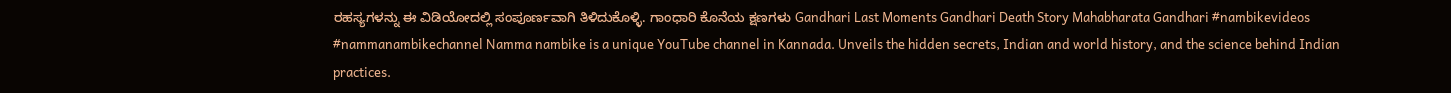ರಹಸ್ಯಗಳನ್ನು ಈ ವಿಡಿಯೋದಲ್ಲಿ ಸಂಪೂರ್ಣವಾಗಿ ತಿಳಿದುಕೊಳ್ಳಿ. ಗಾಂಧಾರಿ ಕೊನೆಯ ಕ್ಷಣಗಳು Gandhari Last Moments Gandhari Death Story Mahabharata Gandhari #nambikevideos #nammanambikechannel Namma nambike is a unique YouTube channel in Kannada. Unveils the hidden secrets, Indian and world history, and the science behind Indian practices.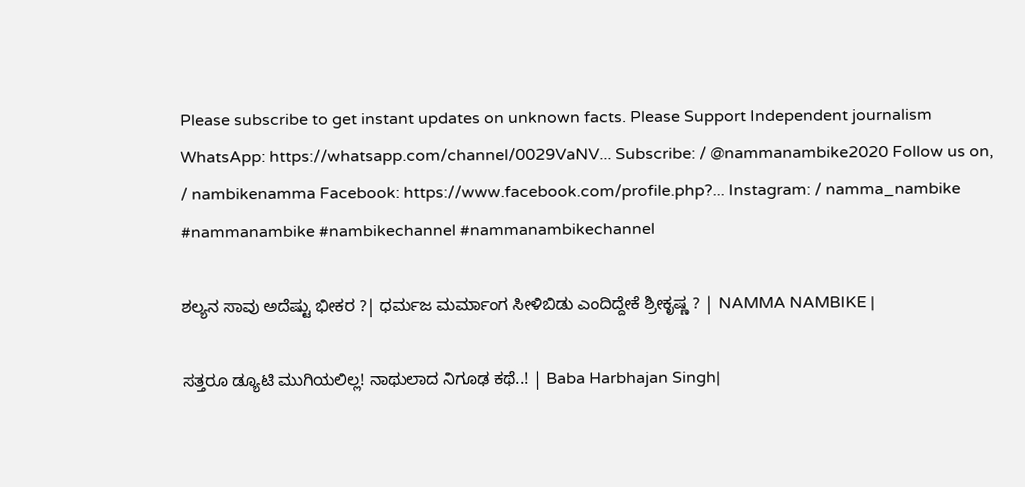Please subscribe to get instant updates on unknown facts. Please Support Independent journalism WhatsApp: https://whatsapp.com/channel/0029VaNV... Subscribe: / @nammanambike2020 Follow us on, / nambikenamma Facebook: https://www.facebook.com/profile.php?... Instagram: / namma_nambike #nammanambike #nambikechannel #nammanambikechannel

ಶಲ್ಯನ ಸಾವು ಅದೆಷ್ಟು ಭೀಕರ ?| ಧರ್ಮಜ ಮರ್ಮಾಂಗ ಸೀಳಿಬಿಡು ಎಂದಿದ್ದೇಕೆ ಶ್ರೀಕೃಷ್ಣ ? | NAMMA NAMBIKE |

ಸತ್ತರೂ ಡ್ಯೂಟಿ ಮುಗಿಯಲಿಲ್ಲ! ನಾಥುಲಾದ ನಿಗೂಢ ಕಥೆ..! | Baba Harbhajan Singh|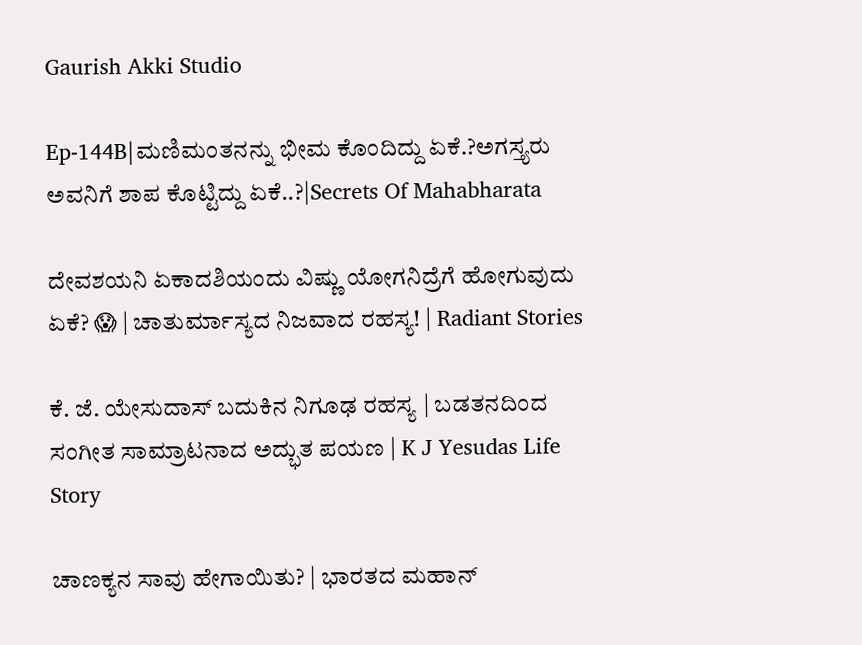Gaurish Akki Studio

Ep-144B|ಮಣಿಮಂತನನ್ನು ಭೀಮ ಕೊಂದಿದ್ದು ಏಕೆ.?ಅಗಸ್ತ್ಯರು ಅವನಿಗೆ ಶಾಪ ಕೊಟ್ಟಿದ್ದು ಏಕೆ..?|Secrets Of Mahabharata

ದೇವಶಯನಿ ಏಕಾದಶಿಯಂದು ವಿಷ್ಣು ಯೋಗನಿದ್ರೆಗೆ ಹೋಗುವುದು ಏಕೆ? 😱 | ಚಾತುರ್ಮಾಸ್ಯದ ನಿಜವಾದ ರಹಸ್ಯ! | Radiant Stories

ಕೆ. ಜೆ. ಯೇಸುದಾಸ್ ಬದುಕಿನ ನಿಗೂಢ ರಹಸ್ಯ | ಬಡತನದಿಂದ ಸಂಗೀತ ಸಾಮ್ರಾಟನಾದ ಅದ್ಭುತ ಪಯಣ | K J Yesudas Life Story

ಚಾಣಕ್ಯನ ಸಾವು ಹೇಗಾಯಿತು? | ಭಾರತದ ಮಹಾನ್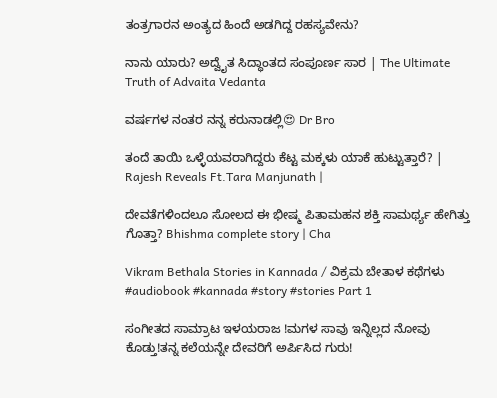ತಂತ್ರಗಾರನ ಅಂತ್ಯದ ಹಿಂದೆ ಅಡಗಿದ್ದ ರಹಸ್ಯವೇನು?

ನಾನು ಯಾರು? ಅದ್ವೈತ ಸಿದ್ಧಾಂತದ ಸಂಪೂರ್ಣ ಸಾರ | The Ultimate Truth of Advaita Vedanta

ವರ್ಷಗಳ ನಂತರ ನನ್ನ ಕರುನಾಡಲ್ಲಿ😍 Dr Bro

ತಂದೆ ತಾಯಿ ಒಳ್ಳೆಯವರಾಗಿದ್ದರು ಕೆಟ್ಟ ಮಕ್ಕಳು ಯಾಕೆ ಹುಟ್ಟುತ್ತಾರೆ? | Rajesh Reveals Ft.Tara Manjunath |

ದೇವತೆಗಳಿಂದಲೂ ಸೋಲದ ಈ ಭೀಷ್ಮ ಪಿತಾಮಹನ ಶಕ್ತಿ ಸಾಮರ್ಥ್ಯ ಹೇಗಿತ್ತು ಗೊತ್ತಾ? Bhishma complete story | Cha

Vikram Bethala Stories in Kannada / ವಿಕ್ರಮ ಬೇತಾಳ ಕಥೆಗಳು #audiobook #kannada #story #stories Part 1

ಸಂಗೀತದ ಸಾಮ್ರಾಟ ಇಳಯರಾಜ !ಮಗಳ ಸಾವು ಇನ್ನಿಲ್ಲದ ನೋವು ಕೊಡ್ತು!ತನ್ನ ಕಲೆಯನ್ನೇ ದೇವರಿಗೆ ಅರ್ಪಿಸಿದ ಗುರು!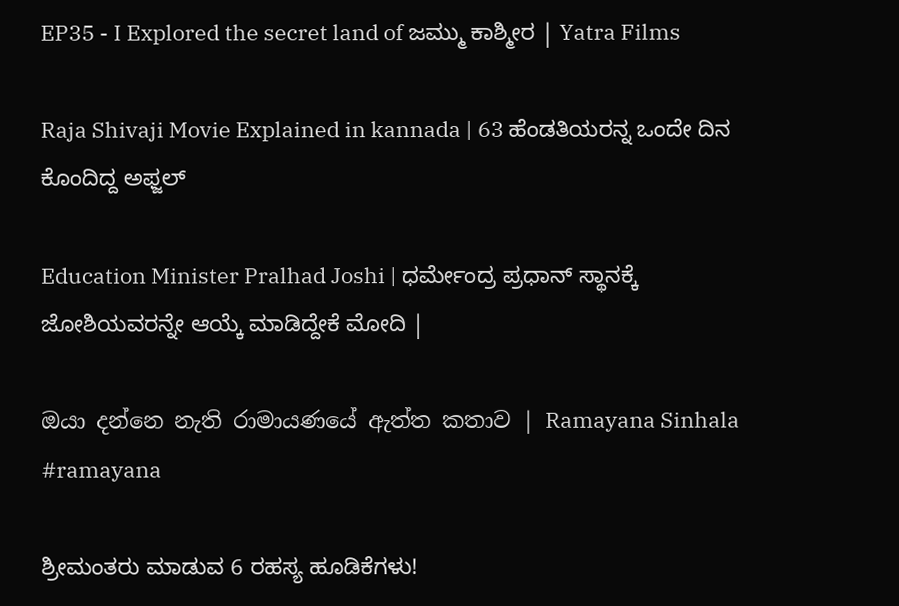EP35 - I Explored the secret land of ಜಮ್ಮು ಕಾಶ್ಮೀರ | Yatra Films

Raja Shivaji Movie Explained in kannada | 63 ಹೆಂಡತಿಯರನ್ನ ಒಂದೇ ದಿನ ಕೊಂದಿದ್ದ ಅಫ್ಜಲ್

Education Minister Pralhad Joshi | ಧರ್ಮೇಂದ್ರ ಪ್ರಧಾನ್ ಸ್ಥಾನಕ್ಕೆ ಜೋಶಿಯವರನ್ನೇ ಆಯ್ಕೆ ಮಾಡಿದ್ದೇಕೆ ಮೋದಿ |

ඔයා දන්නෙ නැති රාමායණයේ ඇත්ත කතාව | Ramayana Sinhala #ramayana

ಶ್ರೀಮಂತರು ಮಾಡುವ 6 ರಹಸ್ಯ ಹೂಡಿಕೆಗಳು!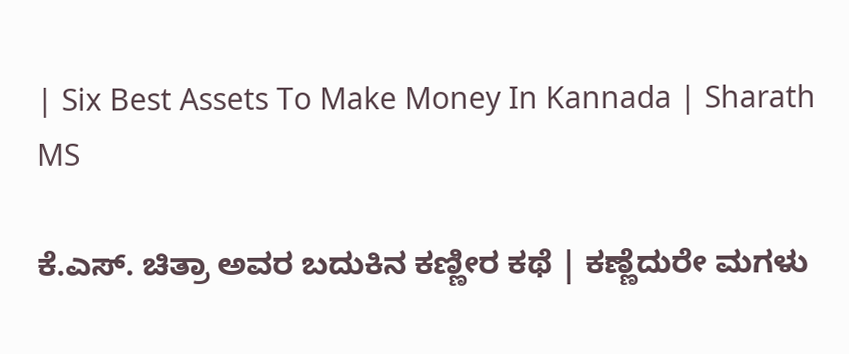| Six Best Assets To Make Money In Kannada | Sharath MS

ಕೆ.ಎಸ್. ಚಿತ್ರಾ ಅವರ ಬದುಕಿನ ಕಣ್ಣೀರ ಕಥೆ | ಕಣ್ಣೆದುರೇ ಮಗಳು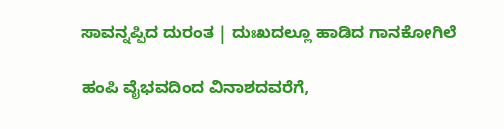ಸಾವನ್ನಪ್ಪಿದ ದುರಂತ | ದುಃಖದಲ್ಲೂ ಹಾಡಿದ ಗಾನಕೋಗಿಲೆ

ಹಂಪಿ ವೈಭವದಿಂದ ವಿನಾಶದವರೆಗೆ,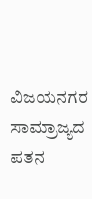ವಿಜಯನಗರ ಸಾಮ್ರಾಜ್ಯದ ಪತನ